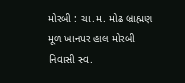મોરબી : ચા.મ. મોઢ બ્રાહ્મણ મૂળ ખાનપર હાલ મોરબી નિવાસી સ્વ.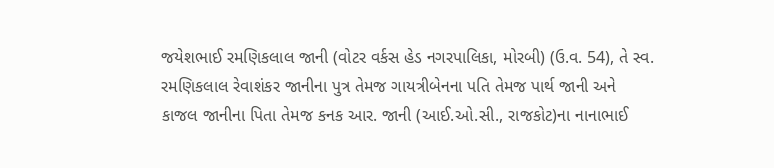જયેશભાઈ રમણિકલાલ જાની (વોટર વર્કસ હેડ નગરપાલિકા, મોરબી) (ઉ.વ. 54), તે સ્વ. રમણિકલાલ રેવાશંકર જાનીના પુત્ર તેમજ ગાયત્રીબેનના પતિ તેમજ પાર્થ જાની અને કાજલ જાનીના પિતા તેમજ કનક આર. જાની (આઈ.ઓ.સી., રાજકોટ)ના નાનાભાઈ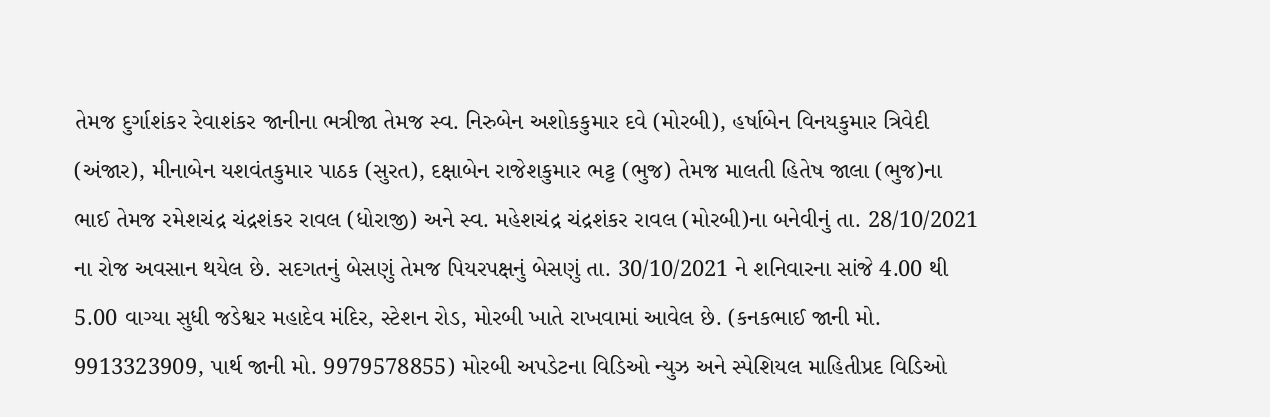તેમજ દુર્ગાશંકર રેવાશંકર જાનીના ભત્રીજા તેમજ સ્વ. નિરુબેન અશોકકુમાર દવે (મોરબી), હર્ષાબેન વિનયકુમાર ત્રિવેદી (અંજાર), મીનાબેન યશવંતકુમાર પાઠક (સુરત), દક્ષાબેન રાજેશકુમાર ભટ્ટ (ભુજ) તેમજ માલતી હિતેષ જાલા (ભુજ)ના ભાઈ તેમજ રમેશચંદ્ર ચંદ્રશંકર રાવલ (ધોરાજી) અને સ્વ. મહેશચંદ્ર ચંદ્રશંકર રાવલ (મોરબી)ના બનેવીનું તા. 28/10/2021 ના રોજ અવસાન થયેલ છે. સદગતનું બેસણું તેમજ પિયરપક્ષનું બેસણું તા. 30/10/2021 ને શનિવારના સાંજે 4.00 થી 5.00 વાગ્યા સુધી જડેશ્વર મહાદેવ મંદિર, સ્ટેશન રોડ, મોરબી ખાતે રાખવામાં આવેલ છે. (કનકભાઈ જાની મો. 9913323909, પાર્થ જાની મો. 9979578855) મોરબી અપડેટના વિડિઓ ન્યુઝ અને સ્પેશિયલ માહિતીપ્રદ વિડિઓ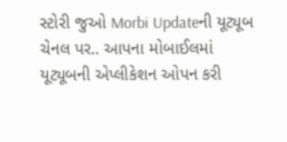સ્ટોરી જુઓ Morbi Updateની યૂટ્યૂબ ચેનલ પર.. આપના મોબાઈલમાં યૂટ્યૂબની એપ્લીકેશન ઓપન કરી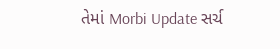તેમાં Morbi Update સર્ચ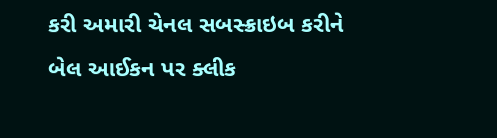કરી અમારી ચેનલ સબસ્ક્રાઇબ કરીને બેલ આઈકન પર ક્લીક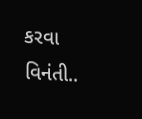કરવા વિનંતી..